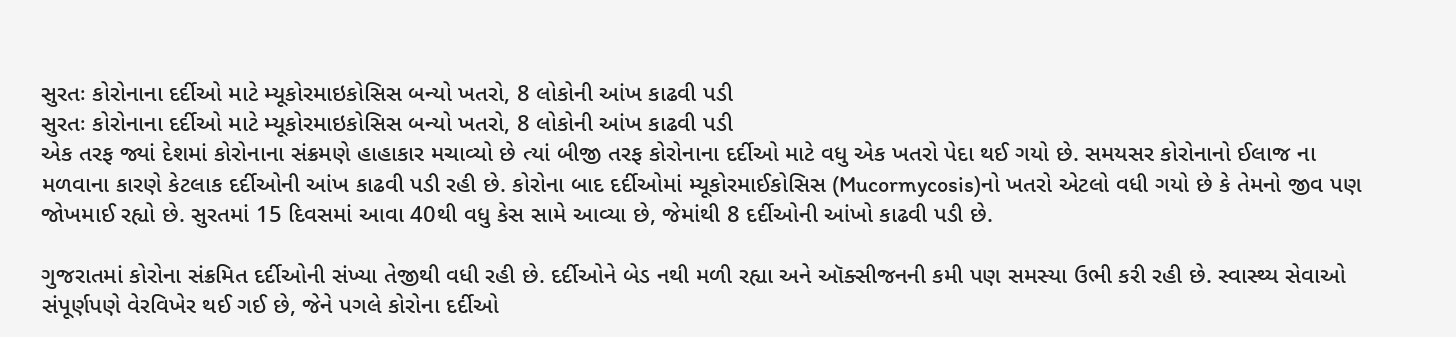સુરતઃ કોરોનાના દર્દીઓ માટે મ્યૂકોરમાઇકોસિસ બન્યો ખતરો, 8 લોકોની આંખ કાઢવી પડી
સુરતઃ કોરોનાના દર્દીઓ માટે મ્યૂકોરમાઇકોસિસ બન્યો ખતરો, 8 લોકોની આંખ કાઢવી પડી
એક તરફ જ્યાં દેશમાં કોરોનાના સંક્રમણે હાહાકાર મચાવ્યો છે ત્યાં બીજી તરફ કોરોનાના દર્દીઓ માટે વધુ એક ખતરો પેદા થઈ ગયો છે. સમયસર કોરોનાનો ઈલાજ ના મળવાના કારણે કેટલાક દર્દીઓની આંખ કાઢવી પડી રહી છે. કોરોના બાદ દર્દીઓમાં મ્યૂકોરમાઈકોસિસ (Mucormycosis)નો ખતરો એટલો વધી ગયો છે કે તેમનો જીવ પણ જોખમાઈ રહ્યો છે. સુરતમાં 15 દિવસમાં આવા 40થી વધુ કેસ સામે આવ્યા છે, જેમાંથી 8 દર્દીઓની આંખો કાઢવી પડી છે.

ગુજરાતમાં કોરોના સંક્રમિત દર્દીઓની સંખ્યા તેજીથી વધી રહી છે. દર્દીઓને બેડ નથી મળી રહ્યા અને ઑક્સીજનની કમી પણ સમસ્યા ઉભી કરી રહી છે. સ્વાસ્થ્ય સેવાઓ સંપૂર્ણપણે વેરવિખેર થઈ ગઈ છે, જેને પગલે કોરોના દર્દીઓ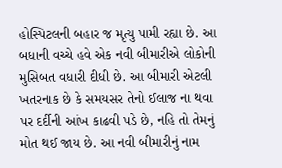હોસ્પિટલની બહાર જ મૃત્યુ પામી રહ્યા છે. આ બધાની વચ્ચે હવે એક નવી બીમારીએ લોકોની મુસિબત વધારી દીધી છે. આ બીમારી એટલી ખતરનાક છે કે સમયસર તેનો ઈલાજ ના થવા પર દર્દીની આંખ કાઢવી પડે છે, નહિ તો તેમનું મોત થઈ જાય છે. આ નવી બીમારીનું નામ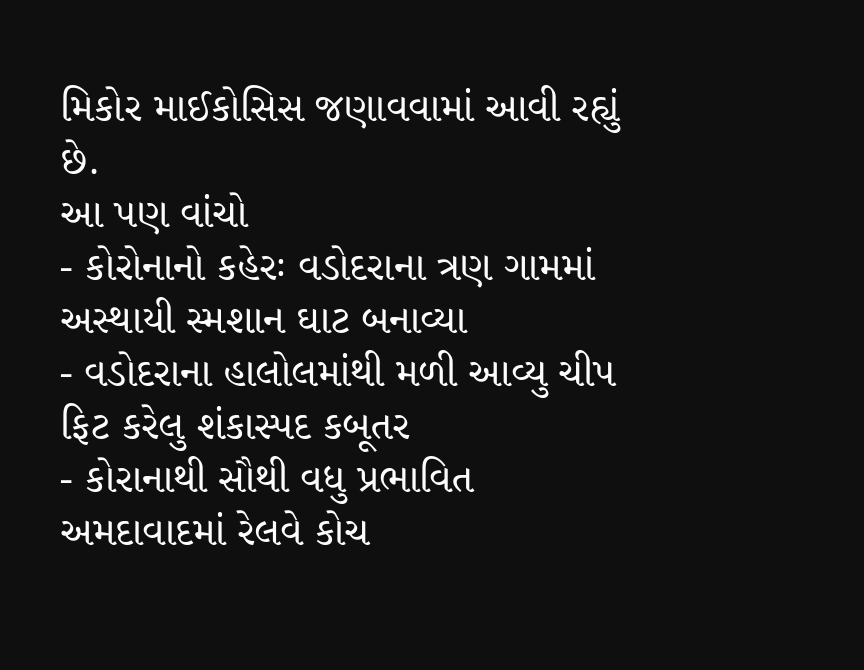મિકોર માઈકોસિસ જણાવવામાં આવી રહ્યું છે.
આ પણ વાંચો
- કોરોનાનો કહેરઃ વડોદરાના ત્રણ ગામમાં અસ્થાયી સ્મશાન ઘાટ બનાવ્યા
- વડોદરાના હાલોલમાંથી મળી આવ્યુ ચીપ ફિટ કરેલુ શંકાસ્પદ કબૂતર
- કોરાનાથી સૌથી વધુ પ્રભાવિત અમદાવાદમાં રેલવે કોચ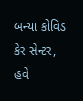બન્યા કોવિડ કેર સેન્ટર, હવે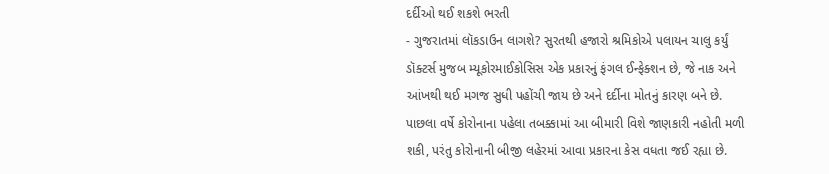દર્દીઓ થઈ શકશે ભરતી
- ગુજરાતમાં લૉકડાઉન લાગશે? સુરતથી હજારો શ્રમિકોએ પલાયન ચાલુ કર્યું
ડૉક્ટર્સ મુજબ મ્યૂકોરમાઈકોસિસ એક પ્રકારનું ફંગલ ઈન્ફેક્શન છે, જે નાક અને આંખથી થઈ મગજ સુધી પહોંચી જાય છે અને દર્દીના મોતનું કારણ બને છે. પાછલા વર્ષે કોરોનાના પહેલા તબક્કામાં આ બીમારી વિશે જાણકારી નહોતી મળી શકી, પરંતુ કોરોનાની બીજી લહેરમાં આવા પ્રકારના કેસ વધતા જઈ રહ્યા છે.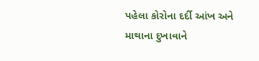પહેલા કોરોના દર્દી આંખ અને માથાના દુખાવાને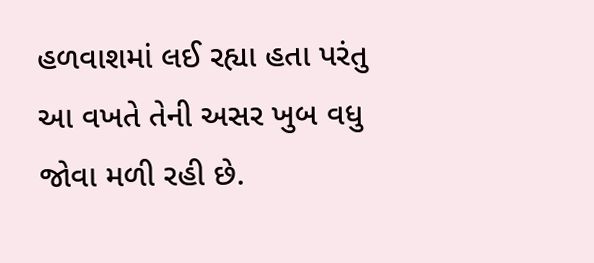હળવાશમાં લઈ રહ્યા હતા પરંતુ આ વખતે તેની અસર ખુબ વધુ જોવા મળી રહી છે.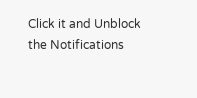Click it and Unblock the Notifications